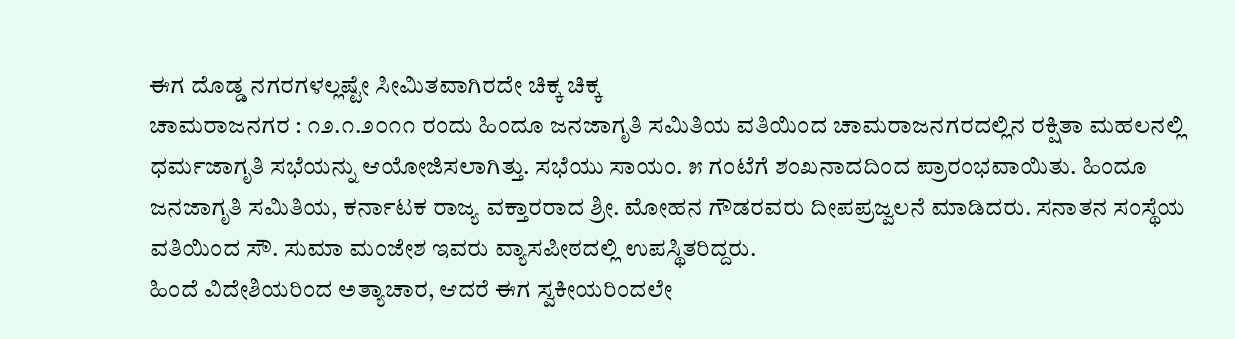ಈಗ ದೊಡ್ಡ ನಗರಗಳಲ್ಲಷ್ಟೇ ಸೀಮಿತವಾಗಿರದೇ ಚಿಕ್ಕ ಚಿಕ್ಕ
ಚಾಮರಾಜನಗರ : ೧೨.೧.೨೦೧೧ ರಂದು ಹಿಂದೂ ಜನಜಾಗೃತಿ ಸಮಿತಿಯ ವತಿಯಿಂದ ಚಾಮರಾಜನಗರದಲ್ಲಿನ ರಕ್ಷಿತಾ ಮಹಲನಲ್ಲಿ ಧರ್ಮಜಾಗೃತಿ ಸಭೆಯನ್ನು ಆಯೋಜಿಸಲಾಗಿತ್ತು. ಸಭೆಯು ಸಾಯಂ. ೫ ಗಂಟೆಗೆ ಶಂಖನಾದದಿಂದ ಪ್ರಾರಂಭವಾಯಿತು. ಹಿಂದೂ ಜನಜಾಗೃತಿ ಸಮಿತಿಯ, ಕರ್ನಾಟಕ ರಾಜ್ಯ ವಕ್ತಾರರಾದ ಶ್ರೀ. ಮೋಹನ ಗೌಡರವರು ದೀಪಪ್ರಜ್ವಲನೆ ಮಾಡಿದರು. ಸನಾತನ ಸಂಸ್ಥೆಯ ವತಿಯಿಂದ ಸೌ. ಸುಮಾ ಮಂಜೇಶ ಇವರು ವ್ಯಾಸಪೀಠದಲ್ಲಿ ಉಪಸ್ಥಿತರಿದ್ದರು.
ಹಿಂದೆ ವಿದೇಶಿಯರಿಂದ ಅತ್ಯಾಚಾರ, ಆದರೆ ಈಗ ಸ್ವಕೀಯರಿಂದಲೇ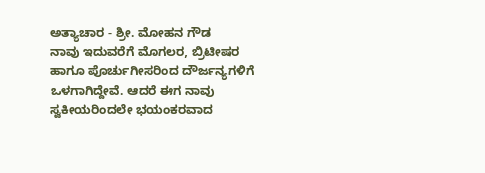ಅತ್ಯಾಚಾರ - ಶ್ರೀ. ಮೋಹನ ಗೌಡ
ನಾವು ಇದುವರೆಗೆ ಮೊಗಲರ, ಬ್ರಿಟೀಷರ ಹಾಗೂ ಪೊರ್ಚುಗೀಸರಿಂದ ದೌರ್ಜನ್ಯಗಳಿಗೆ ಒಳಗಾಗಿದ್ದೇವೆ. ಆದರೆ ಈಗ ನಾವು ಸ್ವಕೀಯರಿಂದಲೇ ಭಯಂಕರವಾದ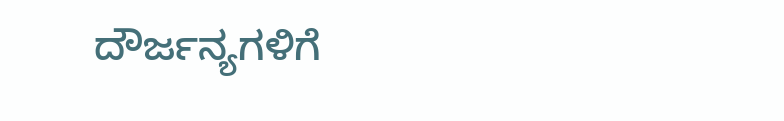ದೌರ್ಜನ್ಯಗಳಿಗೆ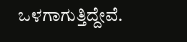ಒಳಗಾಗುತ್ತಿದ್ದೇವೆ.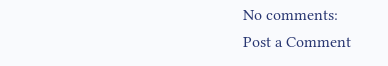No comments:
Post a Comment